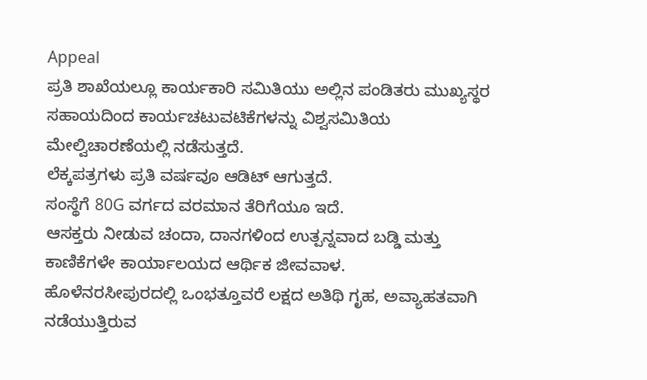Appeal
ಪ್ರತಿ ಶಾಖೆಯಲ್ಲೂ ಕಾರ್ಯಕಾರಿ ಸಮಿತಿಯು ಅಲ್ಲಿನ ಪಂಡಿತರು ಮುಖ್ಯಸ್ಥರ ಸಹಾಯದಿಂದ ಕಾರ್ಯಚಟುವಟಿಕೆಗಳನ್ನು ವಿಶ್ವಸಮಿತಿಯ ಮೇಲ್ವಿಚಾರಣೆಯಲ್ಲಿ ನಡೆಸುತ್ತದೆ.
ಲೆಕ್ಕಪತ್ರಗಳು ಪ್ರತಿ ವರ್ಷವೂ ಆಡಿಟ್ ಆಗುತ್ತದೆ.
ಸಂಸ್ಥೆಗೆ 80G ವರ್ಗದ ವರಮಾನ ತೆರಿಗೆಯೂ ಇದೆ.
ಆಸಕ್ತರು ನೀಡುವ ಚಂದಾ, ದಾನಗಳಿಂದ ಉತ್ಪನ್ನವಾದ ಬಡ್ಡಿ ಮತ್ತು ಕಾಣಿಕೆಗಳೇ ಕಾರ್ಯಾಲಯದ ಆರ್ಥಿಕ ಜೀವವಾಳ.
ಹೊಳೆನರಸೀಪುರದಲ್ಲಿ ಒಂಭತ್ತೂವರೆ ಲಕ್ಷದ ಅತಿಥಿ ಗೃಹ, ಅವ್ಯಾಹತವಾಗಿ ನಡೆಯುತ್ತಿರುವ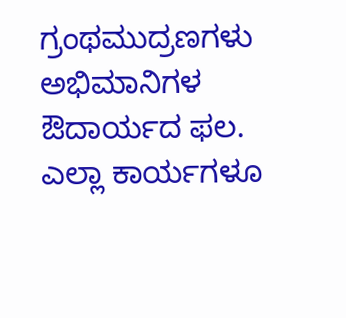ಗ್ರಂಥಮುದ್ರಣಗಳು ಅಭಿಮಾನಿಗಳ ಔದಾರ್ಯದ ಫಲ.
ಎಲ್ಲಾ ಕಾರ್ಯಗಳೂ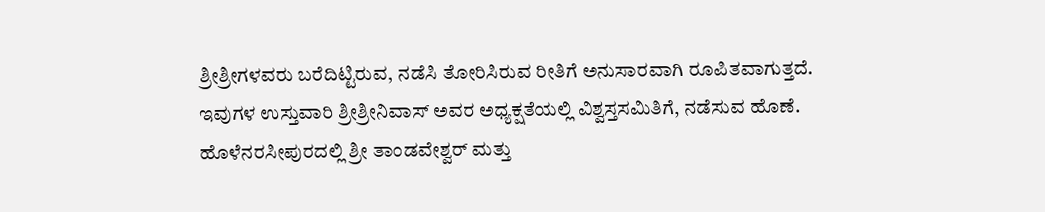ಶ್ರೀಶ್ರೀಗಳವರು ಬರೆದಿಟ್ಟಿರುವ, ನಡೆಸಿ ತೋರಿಸಿರುವ ರೀತಿಗೆ ಅನುಸಾರವಾಗಿ ರೂಪಿತವಾಗುತ್ತದೆ.
ಇವುಗಳ ಉಸ್ತುವಾರಿ ಶ್ರೀಶ್ರೀನಿವಾಸ್ ಅವರ ಅಧ್ಯಕ್ಷತೆಯಲ್ಲಿ ವಿಶ್ವಸ್ತಸಮಿತಿಗೆ, ನಡೆಸುವ ಹೊಣೆ.
ಹೊಳೆನರಸೀಪುರದಲ್ಲಿ ಶ್ರೀ ತಾಂಡವೇಶ್ವರ್ ಮತ್ತು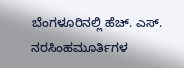ಬೆಂಗಳೂರಿನಲ್ಲಿ ಹೆಚ್. ಎಸ್. ನರಸಿಂಹಮೂರ್ತಿಗಳ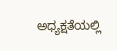ಅಧ್ಯಕ್ಷತೆಯಲ್ಲಿ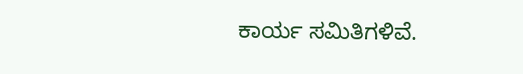ಕಾರ್ಯ ಸಮಿತಿಗಳಿವೆ.